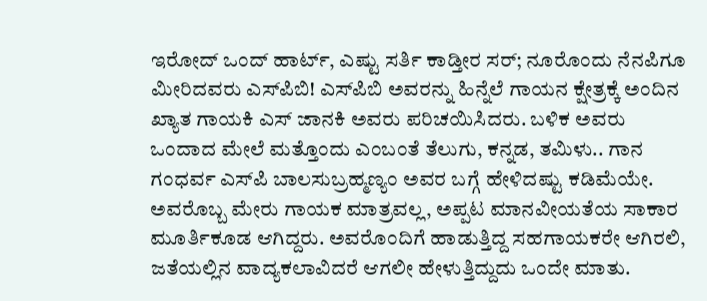ಇರೋದ್ ಒಂದ್ ಹಾರ್ಟ್, ಎಷ್ಟು ಸರ್ತಿ ಕಾಡ್ತೀರ ಸರ್; ನೂರೊಂದು ನೆನಪಿಗೂ ಮೀರಿದವರು ಎಸ್‌ಪಿಬಿ! ಎಸ್‌ಪಿಬಿ ಅವರನ್ನು ಹಿನ್ನೆಲೆ ಗಾಯನ ಕ್ಷೇತ್ರಕ್ಕೆ ಅಂದಿನ ಖ್ಯಾತ ಗಾಯಕಿ ಎಸ್‌ ಜಾನಕಿ ಅವರು ಪರಿಚಯಿಸಿದರು. ಬಳಿಕ ಅವರು ಒಂದಾದ ಮೇಲೆ ಮತ್ತೊಂದು ಎಂಬಂತೆ ತೆಲುಗು, ಕನ್ನಡ, ತಮಿಳು.. ಗಾನ ಗಂಧರ್ವ ಎಸ್‌ಪಿ ಬಾಲಸುಬ್ರಹ್ಮಣ್ಯಂ ಅವರ ಬಗ್ಗೆ ಹೇಳಿದಷ್ಟು ಕಡಿಮೆಯೇ. ಅವರೊಬ್ಬ ಮೇರು ಗಾಯಕ ಮಾತ್ರವಲ್ಲ, ಅಪ್ಪಟ ಮಾನವೀಯತೆಯ ಸಾಕಾರ ಮೂರ್ತಿಕೂಡ ಆಗಿದ್ದರು. ಅವರೊಂದಿಗೆ ಹಾಡುತ್ತಿದ್ದ ಸಹಗಾಯಕರೇ ಆಗಿರಲಿ, ಜತೆಯಲ್ಲಿನ ವಾದ್ಯಕಲಾವಿದರೆ ಆಗಲೀ ಹೇಳುತ್ತಿದ್ದುದು ಒಂದೇ ಮಾತು.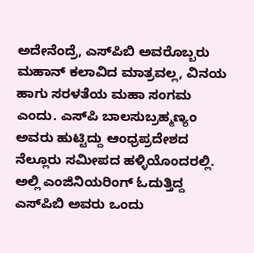ಅದೇನೆಂದ್ರೆ, ಎಸ್‌ಪಿಬಿ ಅವರೊಬ್ಬರು ಮಹಾನ್ ಕಲಾವಿದ ಮಾತ್ರವಲ್ಲ, ವಿನಯ ಹಾಗು ಸರಳತೆಯ ಮಹಾ ಸಂಗಮ ಎಂದು. ಎಸ್‌ಪಿ ಬಾಲಸುಬ್ರಹ್ಮಣ್ಯಂ ಅವರು ಹುಟ್ಟಿದ್ದು ಆಂಧ್ರಪ್ರದೇಶದ ನೆಲ್ಲೂರು ಸಮೀಪದ ಹಳ್ಳಿಯೊಂದರಲ್ಲಿ. ಅಲ್ಲಿ ಎಂಜಿನಿಯರಿಂಗ್ ಓದುತ್ತಿದ್ದ ಎಸ್‌ಪಿಬಿ ಅವರು ಒಂದು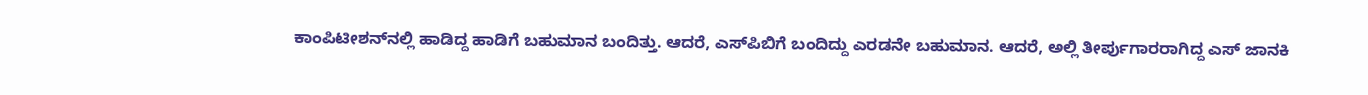ಕಾಂಪಿಟೀಶನ್‌ನಲ್ಲಿ ಹಾಡಿದ್ದ ಹಾಡಿಗೆ ಬಹುಮಾನ ಬಂದಿತ್ತು. ಆದರೆ, ಎಸ್‌ಪಿಬಿಗೆ ಬಂದಿದ್ದು ಎರಡನೇ ಬಹುಮಾನ. ಆದರೆ, ಅಲ್ಲಿ ತೀರ್ಪುಗಾರರಾಗಿದ್ದ ಎಸ್‌ ಜಾನಕಿ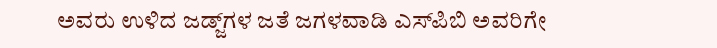ಅವರು ಉಳಿದ ಜಡ್ಜ್‌ಗಳ ಜತೆ ಜಗಳವಾಡಿ ಎಸ್‌ಪಿಬಿ ಅವರಿಗೇ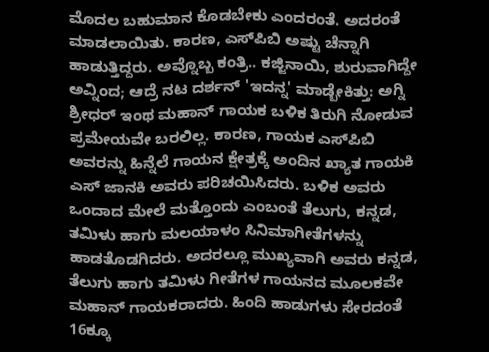ಮೊದಲ ಬಹುಮಾನ ಕೊಡಬೇಕು ಎಂದರಂತೆ. ಅದರಂತೆ ಮಾಡಲಾಯಿತು. ಕಾರಣ, ಎಸ್‌ಪಿಬಿ ಅಷ್ಟು ಚೆನ್ನಾಗಿ ಹಾಡುತ್ತಿದ್ದರು. ಅವ್ನೊಬ್ಬ ಕಂತ್ರಿ.. ಕಜ್ಜಿನಾಯಿ, ಶುರುವಾಗಿದ್ದೇ ಅವ್ನಿಂದ; ಆದ್ರೆ ನಟ ದರ್ಶನ್ 'ಇದನ್ನ' ಮಾಡ್ಬೇಕಿತ್ತು: ಅಗ್ನಿ ಶ್ರೀಧರ್ ಇಂಥ ಮಹಾನ್ ಗಾಯಕ ಬಳಿಕ ತಿರುಗಿ ನೋಡುವ ಪ್ರಮೇಯವೇ ಬರಲಿಲ್ಲ. ಕಾರಣ, ಗಾಯಕ ಎಸ್‌ಪಿಬಿ ಅವರನ್ನು ಹಿನ್ನೆಲೆ ಗಾಯನ ಕ್ಷೇತ್ರಕ್ಕೆ ಅಂದಿನ ಖ್ಯಾತ ಗಾಯಕಿ ಎಸ್‌ ಜಾನಕಿ ಅವರು ಪರಿಚಯಿಸಿದರು. ಬಳಿಕ ಅವರು ಒಂದಾದ ಮೇಲೆ ಮತ್ತೊಂದು ಎಂಬಂತೆ ತೆಲುಗು, ಕನ್ನಡ, ತಮಿಳು ಹಾಗು ಮಲಯಾಳಂ ಸಿನಿಮಾಗೀತೆಗಳನ್ನು ಹಾಡತೊಡಗಿದರು. ಅದರಲ್ಲೂ ಮುಖ್ಯವಾಗಿ ಅವರು ಕನ್ನಡ, ತೆಲುಗು ಹಾಗು ತಮಿಳು ಗೀತೆಗಳ ಗಾಯನದ ಮೂಲಕವೇ ಮಹಾನ್ ಗಾಯಕರಾದರು. ಹಿಂದಿ ಹಾಡುಗಳು ಸೇರದಂತೆ 16ಕ್ಕೂ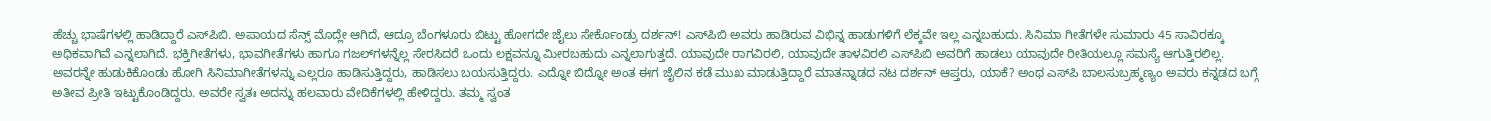ಹೆಚ್ಚು ಭಾಷೆಗಳಲ್ಲಿ ಹಾಡಿದ್ದಾರೆ ಎಸ್‌ಪಿಬಿ. ಅಪಾಯದ ಸೆನ್ಸ್ ಮೊದ್ಲೇ ಆಗಿದೆ, ಆದ್ರೂ ಬೆಂಗಳೂರು ಬಿಟ್ಟು ಹೋಗದೇ ಜೈಲು ಸೇರ್ಕೊಂಡ್ರು ದರ್ಶನ್! ಎಸ್‌ಪಿಬಿ ಅವರು ಹಾಡಿರುವ ವಿಭಿನ್ನ ಹಾಡುಗಳಿಗೆ ಲೆಕ್ಕವೇ ಇಲ್ಲ ಎನ್ನಬಹುದು. ಸಿನಿಮಾ ಗೀತೆಗಳೇ ಸುಮಾರು 45 ಸಾವಿರಕ್ಕೂ ಅಧಿಕವಾಗಿವೆ ಎನ್ನಲಾಗಿದೆ. ಭಕ್ತಿಗೀತೆಗಳು, ಭಾವಗೀತೆಗಳು ಹಾಗೂ ಗಜಲ್‌ಗಳನ್ನೆಲ್ಲ ಸೇರಸಿದರೆ ಒಂದು ಲಕ್ಷವನ್ನೂ ಮೀರಬಹುದು ಎನ್ನಲಾಗುತ್ತದೆ. ಯಾವುದೇ ರಾಗವಿರಲಿ, ಯಾವುದೇ ತಾಳವಿರಲಿ ಎಸ್‌ಪಿಬಿ ಅವರಿಗೆ ಹಾಡಲು ಯಾವುದೇ ರೀತಿಯಲ್ಲೂ ಸಮಸ್ಯೆ ಆಗುತ್ತಿರಲಿಲ್ಲ. ಅವರನ್ನೇ ಹುಡುಕಿಕೊಂಡು ಹೋಗಿ ಸಿನಿಮಾಗೀತೆಗಳನ್ನು ಎಲ್ಲರೂ ಹಾಡಿಸುತ್ತಿದ್ದರು, ಹಾಡಿಸಲು ಬಯಸುತ್ತಿದ್ದರು. ಎದ್ನೋ ಬಿದ್ನೋ ಅಂತ ಈಗ ಜೈಲಿನ ಕಡೆ ಮುಖ ಮಾಡುತ್ತಿದ್ದಾರೆ ಮಾತನ್ನಾಡದ ನಟ ದರ್ಶನ್ ಆಪ್ತರು, ಯಾಕೆ? ಅಂಥ ಎಸ್‌ಪಿ ಬಾಲಸುಬ್ರಹ್ಮಣ್ಯಂ ಅವರು ಕನ್ನಡದ ಬಗ್ಗೆ ಅತೀವ ಪ್ರೀತಿ ಇಟ್ಟುಕೊಂಡಿದ್ದರು. ಅವರೇ ಸ್ವತಃ ಅದನ್ನು ಹಲವಾರು ವೇದಿಕೆಗಳಲ್ಲಿ ಹೇಳಿದ್ದರು. ತಮ್ಮ ಸ್ವಂತ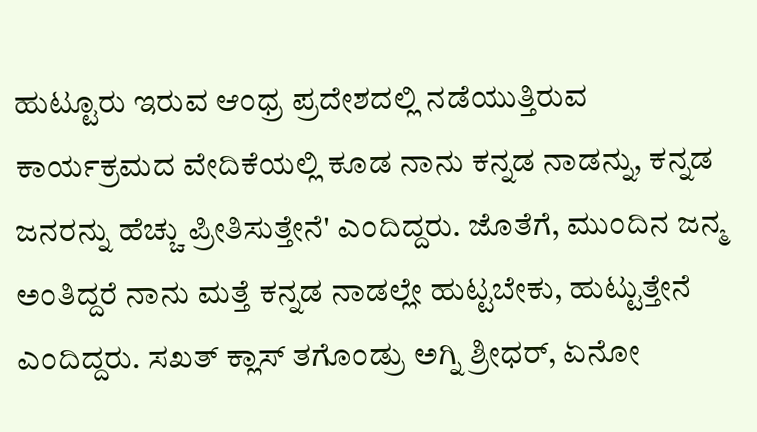ಹುಟ್ಟೂರು ಇರುವ ಆಂಧ್ರ ಪ್ರದೇಶದಲ್ಲಿ ನಡೆಯುತ್ತಿರುವ ಕಾರ್ಯಕ್ರಮದ ವೇದಿಕೆಯಲ್ಲಿ ಕೂಡ ನಾನು ಕನ್ನಡ ನಾಡನ್ನು, ಕನ್ನಡ ಜನರನ್ನು ಹೆಚ್ಚು ಪ್ರೀತಿಸುತ್ತೇನೆ' ಎಂದಿದ್ದರು. ಜೊತೆಗೆ, ಮುಂದಿನ ಜನ್ಮ ಅಂತಿದ್ದರೆ ನಾನು ಮತ್ತೆ ಕನ್ನಡ ನಾಡಲ್ಲೇ ಹುಟ್ಟಬೇಕು, ಹುಟ್ಟುತ್ತೇನೆ ಎಂದಿದ್ದರು. ಸಖತ್ ಕ್ಲಾಸ್ ತಗೊಂಡ್ರು ಅಗ್ನಿ ಶ್ರೀಧರ್, ಏನೋ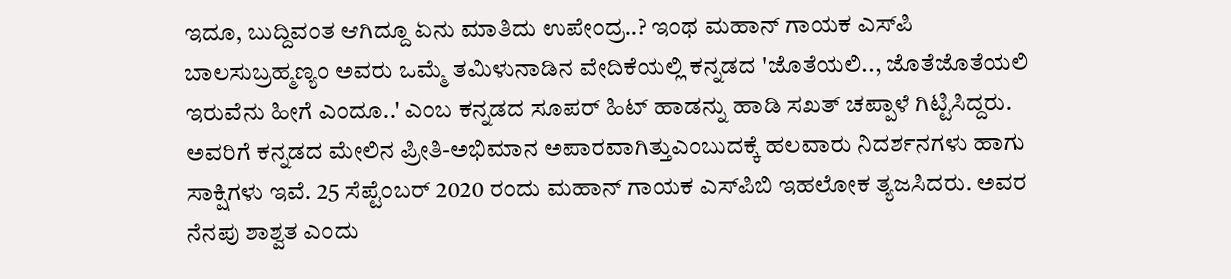ಇದೂ, ಬುದ್ದಿವಂತ ಆಗಿದ್ದೂ ಏನು ಮಾತಿದು ಉಪೇಂದ್ರ..? ಇಂಥ ಮಹಾನ್ ಗಾಯಕ ಎಸ್‌ಪಿ ಬಾಲಸುಬ್ರಹ್ಮಣ್ಯಂ ಅವರು ಒಮ್ಮೆ ತಮಿಳುನಾಡಿನ ವೇದಿಕೆಯಲ್ಲಿ ಕನ್ನಡದ 'ಜೊತೆಯಲಿ.., ಜೊತೆಜೊತೆಯಲಿ ಇರುವೆನು ಹೀಗೆ ಎಂದೂ..' ಎಂಬ ಕನ್ನಡದ ಸೂಪರ್ ಹಿಟ್ ಹಾಡನ್ನು ಹಾಡಿ ಸಖತ್ ಚಪ್ಪಾಳೆ ಗಿಟ್ಟಿಸಿದ್ದರು. ಅವರಿಗೆ ಕನ್ನಡದ ಮೇಲಿನ ಪ್ರೀತಿ-ಅಭಿಮಾನ ಅಪಾರವಾಗಿತ್ತುಎಂಬುದಕ್ಕೆ ಹಲವಾರು ನಿದರ್ಶನಗಳು ಹಾಗು ಸಾಕ್ಷಿಗಳು ಇವೆ. 25 ಸೆಪ್ಟೆಂಬರ್ 2020 ರಂದು ಮಹಾನ್ ಗಾಯಕ ಎಸ್‌ಪಿಬಿ ಇಹಲೋಕ ತ್ಯಜಸಿದರು. ಅವರ ನೆನಪು ಶಾಶ್ವತ ಎಂದು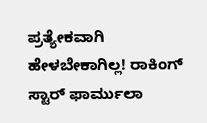ಪ್ರತ್ಯೇಕವಾಗಿ ಹೇಳಬೇಕಾಗಿಲ್ಲ! ರಾಕಿಂಗ್ ಸ್ಟಾರ್ ಫಾರ್ಮುಲಾ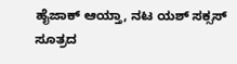ಹೈಜಾಕ್ ಆಯ್ತಾ, ನಟ ಯಶ್ ಸಕ್ಸಸ್ ಸೂತ್ರದ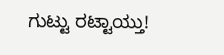ಗುಟ್ಟು ರಟ್ಟಾಯ್ತು!